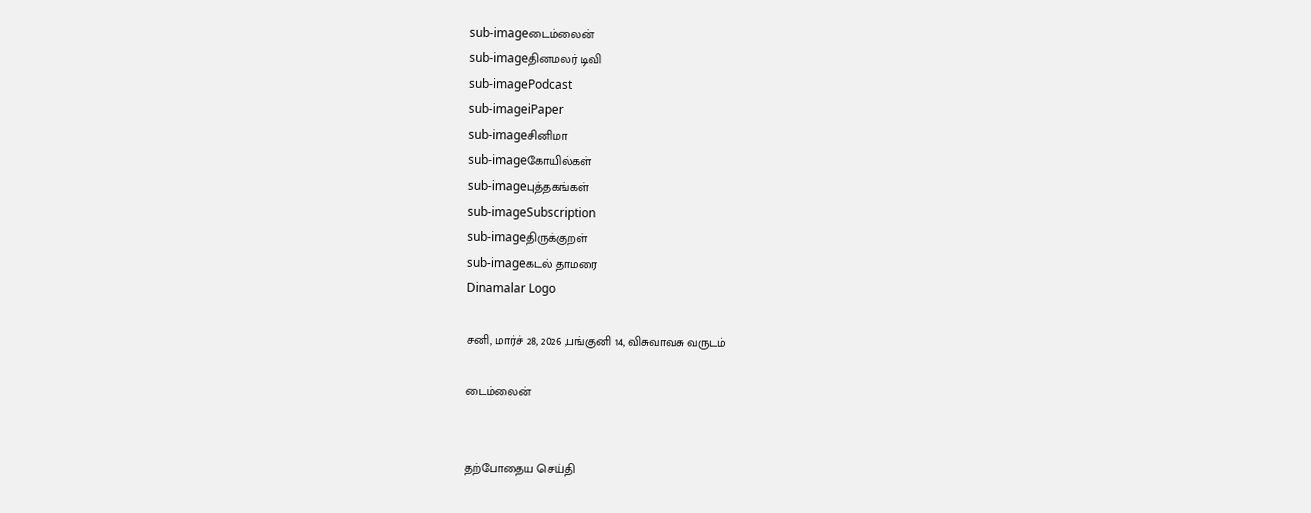sub-imageடைம்லைன்
sub-imageதினமலர் டிவி
sub-imagePodcast
sub-imageiPaper
sub-imageசினிமா
sub-imageகோயில்கள்
sub-imageபுத்தகங்கள்
sub-imageSubscription
sub-imageதிருக்குறள்
sub-imageகடல் தாமரை
Dinamalar Logo

சனி, மார்ச் 28, 2026 ,பங்குனி 14, விசுவாவசு வருடம்

டைம்லைன்


தற்போதைய செய்தி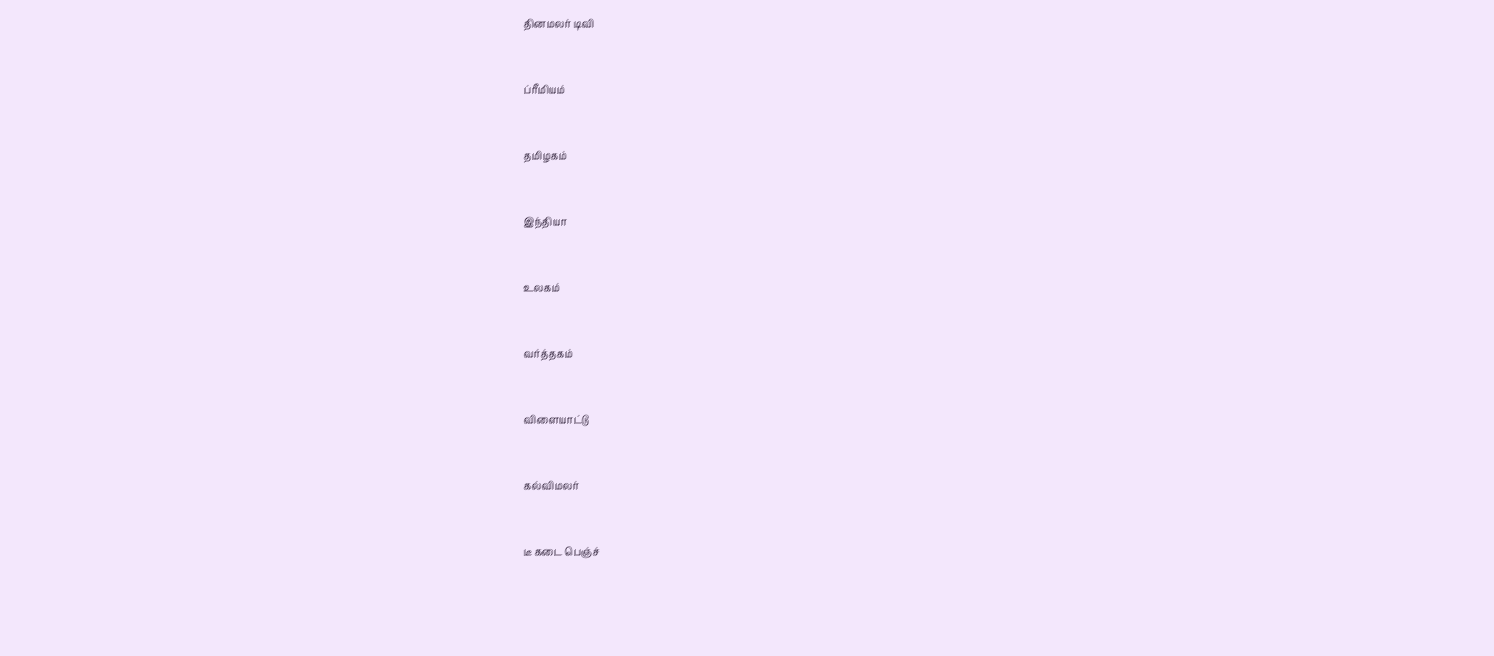தினமலர் டிவி


ப்ரீமியம்


தமிழகம்


இந்தியா


உலகம்


வர்த்தகம்


விளையாட்டு


கல்விமலர்


டீ கடை பெஞ்ச்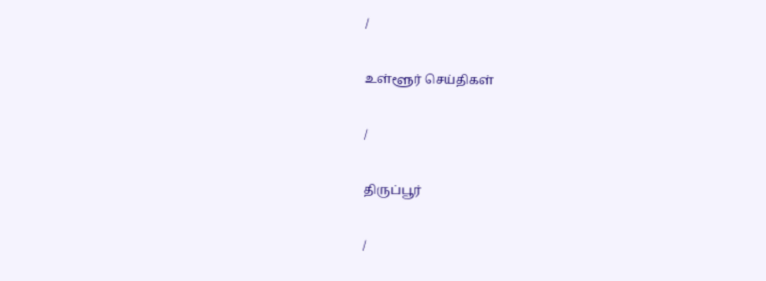/

உள்ளூர் செய்திகள்

/

திருப்பூர்

/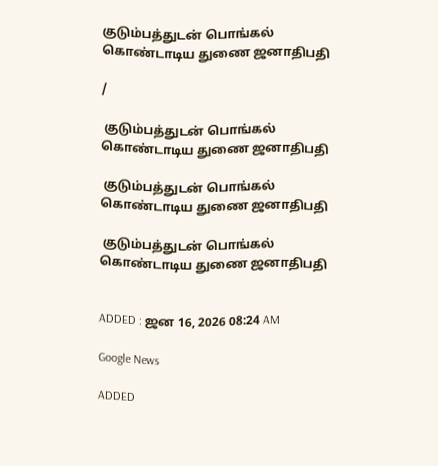குடும்பத்துடன் பொங்கல் கொண்டாடிய துணை ஜனாதிபதி

/

 குடும்பத்துடன் பொங்கல் கொண்டாடிய துணை ஜனாதிபதி

 குடும்பத்துடன் பொங்கல் கொண்டாடிய துணை ஜனாதிபதி

 குடும்பத்துடன் பொங்கல் கொண்டாடிய துணை ஜனாதிபதி


ADDED : ஜன 16, 2026 08:24 AM

Google News

ADDED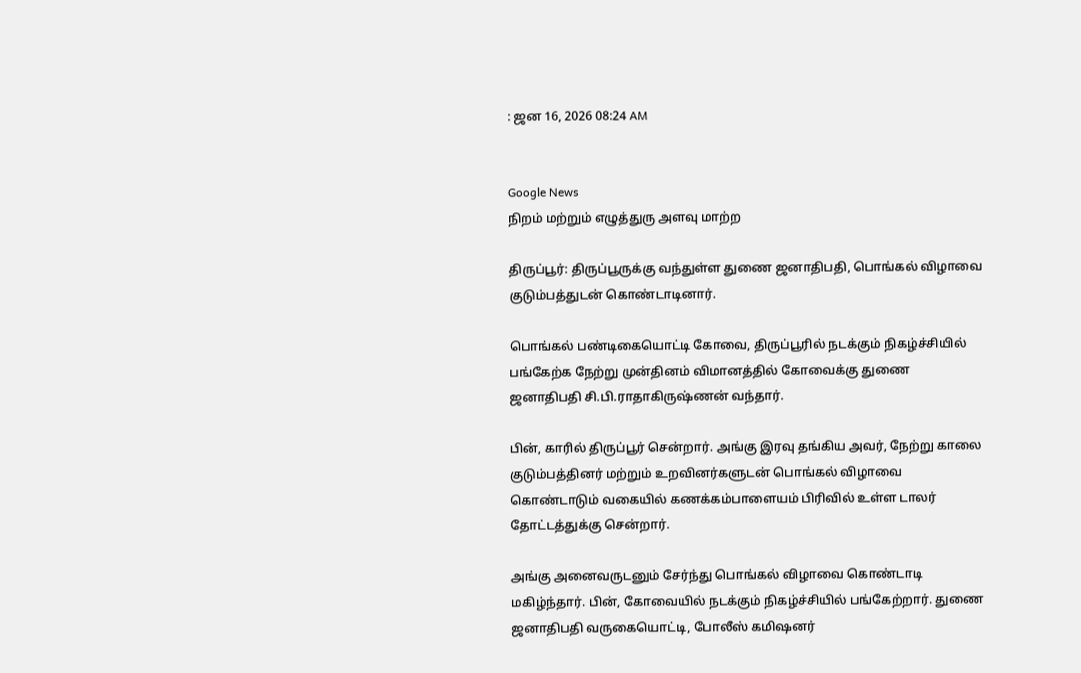: ஜன 16, 2026 08:24 AM


Google News
நிறம் மற்றும் எழுத்துரு அளவு மாற்ற

திருப்பூர்: திருப்பூருக்கு வந்துள்ள துணை ஜனாதிபதி, பொங்கல் விழாவை குடும்பத்துடன் கொண்டாடினார்.

பொங்கல் பண்டிகையொட்டி கோவை, திருப்பூரில் நடக்கும் நிகழ்ச்சியில் பங்கேற்க நேற்று முன்தினம் விமானத்தில் கோவைக்கு துணை ஜனாதிபதி சி.பி.ராதாகிருஷ்ணன் வந்தார்.

பின், காரில் திருப்பூர் சென்றார். அங்கு இரவு தங்கிய அவர், நேற்று காலை குடும்பத்தினர் மற்றும் உறவினர்களுடன் பொங்கல் விழாவை கொண்டாடும் வகையில் கணக்கம்பாளையம் பிரிவில் உள்ள டாலர் தோட்டத்துக்கு சென்றார்.

அங்கு அனைவருடனும் சேர்ந்து பொங்கல் விழாவை கொண்டாடி மகிழ்ந்தார். பின், கோவையில் நடக்கும் நிகழ்ச்சியில் பங்கேற்றார். துணை ஜனாதிபதி வருகையொட்டி, போலீஸ் கமிஷனர்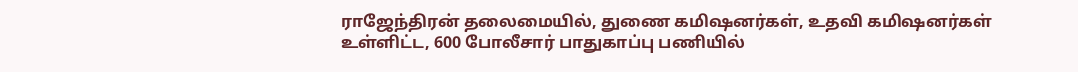ராஜேந்திரன் தலைமையில், துணை கமிஷனர்கள், உதவி கமிஷனர்கள் உள்ளிட்ட, 600 போலீசார் பாதுகாப்பு பணியில்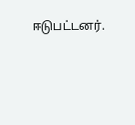ஈடுபட்டனர்.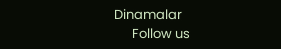Dinamalar
      Follow us